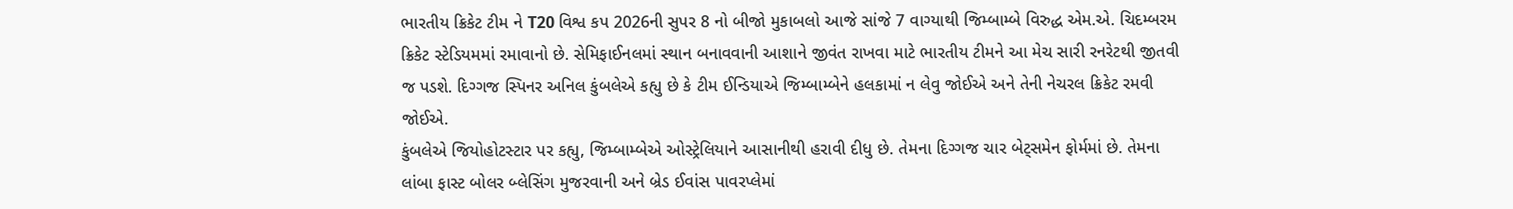ભારતીય ક્રિકેટ ટીમ ને T20 વિશ્વ કપ 2026ની સુપર 8 નો બીજો મુકાબલો આજે સાંજે 7 વાગ્યાથી જિમ્બામ્બે વિરુદ્ધ એમ.એ. ચિદમ્બરમ ક્રિકેટ સ્ટેડિયમમાં રમાવાનો છે. સેમિફાઈનલમાં સ્થાન બનાવવાની આશાને જીવંત રાખવા માટે ભારતીય ટીમને આ મેચ સારી રનરેટથી જીતવી જ પડશે. દિગ્ગજ સ્પિનર અનિલ કુંબલેએ કહ્યુ છે કે ટીમ ઈન્ડિયાએ જિમ્બામ્બેને હલકામાં ન લેવુ જોઈએ અને તેની નેચરલ ક્રિકેટ રમવી જોઈએ.
કુંબલેએ જિયોહોટસ્ટાર પર કહ્યુ, જિમ્બામ્બેએ ઓસ્ટ્રેલિયાને આસાનીથી હરાવી દીધુ છે. તેમના દિગ્ગજ ચાર બેટ્સમેન ફોર્મમાં છે. તેમના લાંબા ફાસ્ટ બોલર બ્લેસિંગ મુજરવાની અને બ્રેડ ઈવાંસ પાવરપ્લેમાં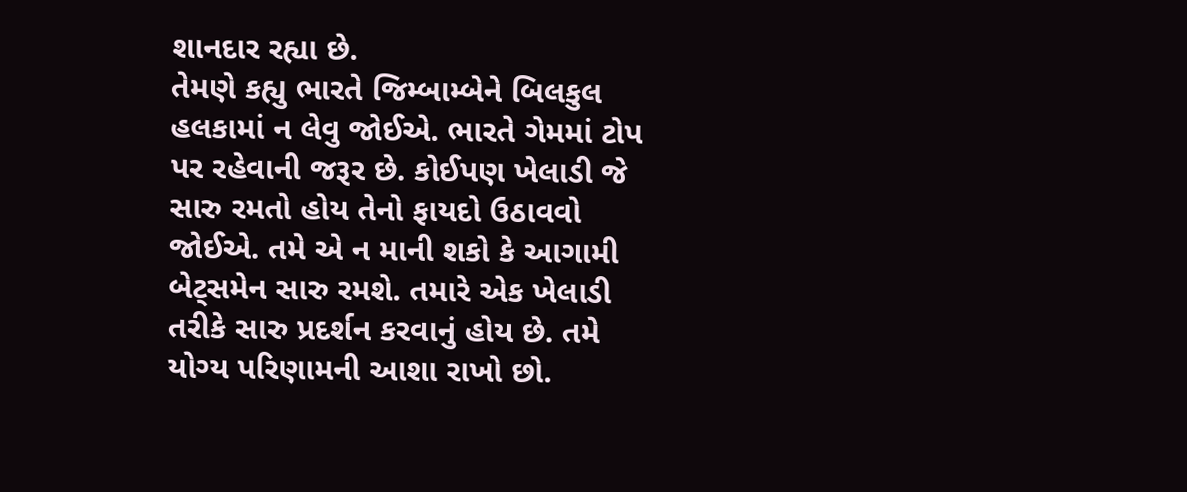શાનદાર રહ્યા છે.
તેમણે કહ્યુ ભારતે જિમ્બામ્બેને બિલકુલ હલકામાં ન લેવુ જોઈએ. ભારતે ગેમમાં ટોપ પર રહેવાની જરૂર છે. કોઈપણ ખેલાડી જે સારુ રમતો હોય તેનો ફાયદો ઉઠાવવો જોઈએ. તમે એ ન માની શકો કે આગામી બેટ્સમેન સારુ રમશે. તમારે એક ખેલાડી તરીકે સારુ પ્રદર્શન કરવાનું હોય છે. તમે યોગ્ય પરિણામની આશા રાખો છો.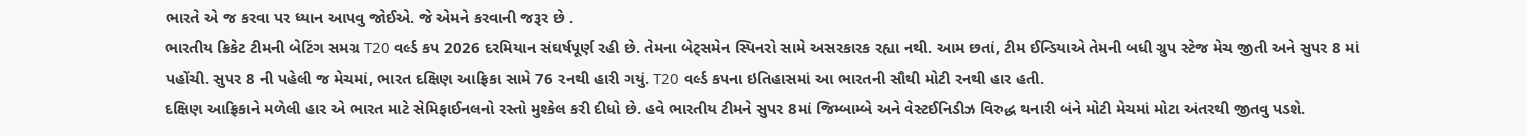ભારતે એ જ કરવા પર ધ્યાન આપવુ જોઈએ. જે એમને કરવાની જરૂર છે .
ભારતીય ક્રિકેટ ટીમની બેટિંગ સમગ્ર T20 વર્લ્ડ કપ 2026 દરમિયાન સંઘર્ષપૂર્ણ રહી છે. તેમના બેટ્સમેન સ્પિનરો સામે અસરકારક રહ્યા નથી. આમ છતાં, ટીમ ઈન્ડિયાએ તેમની બધી ગ્રુપ સ્ટેજ મેચ જીતી અને સુપર 8 માં પહોંચી. સુપર 8 ની પહેલી જ મેચમાં, ભારત દક્ષિણ આફ્રિકા સામે 76 રનથી હારી ગયું. T20 વર્લ્ડ કપના ઇતિહાસમાં આ ભારતની સૌથી મોટી રનથી હાર હતી.
દક્ષિણ આફ્રિકાને મળેલી હાર એ ભારત માટે સેમિફાઈનલનો રસ્તો મુશ્કેલ કરી દીધો છે. હવે ભારતીય ટીમને સુપર 8માં જિમ્બામ્બે અને વેસ્ટઈનિડીઝ વિરુદ્ધ થનારી બંને મોટી મેચમાં મોટા અંતરથી જીતવુ પડશે.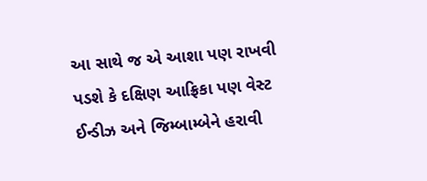આ સાથે જ એ આશા પણ રાખવી પડશે કે દક્ષિણ આફ્રિકા પણ વેસ્ટ ઈન્ડીઝ અને જિમ્બામ્બેને હરાવી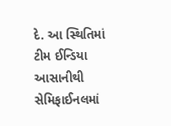દે. આ સ્થિતિમાં ટીમ ઈન્ડિયા આસાનીથી સેમિફાઈનલમાં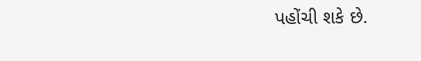પહોંચી શકે છે.